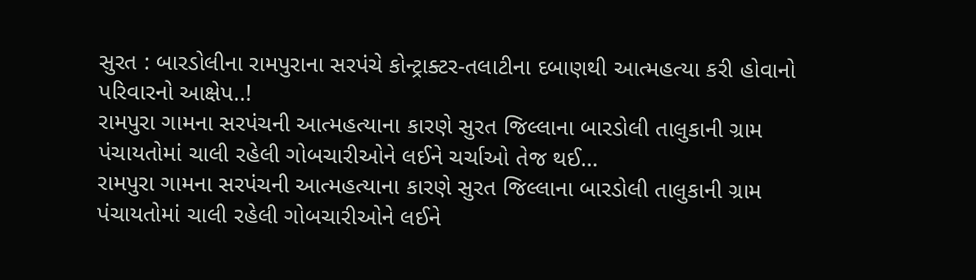સુરત : બારડોલીના રામપુરાના સરપંચે કોન્ટ્રાક્ટર-તલાટીના દબાણથી આત્મહત્યા કરી હોવાનો પરિવારનો આક્ષેપ..!
રામપુરા ગામના સરપંચની આત્મહત્યાના કારણે સુરત જિલ્લાના બારડોલી તાલુકાની ગ્રામ પંચાયતોમાં ચાલી રહેલી ગોબચારીઓને લઈને ચર્ચાઓ તેજ થઈ…
રામપુરા ગામના સરપંચની આત્મહત્યાના કારણે સુરત જિલ્લાના બારડોલી તાલુકાની ગ્રામ પંચાયતોમાં ચાલી રહેલી ગોબચારીઓને લઈને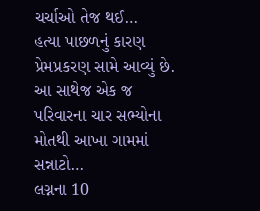ચર્ચાઓ તેજ થઈ…
હત્યા પાછળનું કારણ પ્રેમપ્રકરણ સામે આવ્યું છે. આ સાથેજ એક જ પરિવારના ચાર સભ્યોના મોતથી આખા ગામમાં સન્નાટો…
લગ્નના 10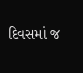દિવસમાં જ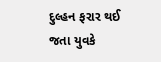દુલ્હન ફરાર થઈ જતા યુવકે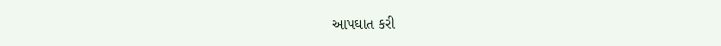આપઘાત કરી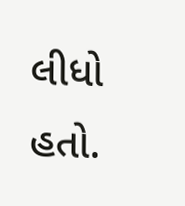લીધો હતો.